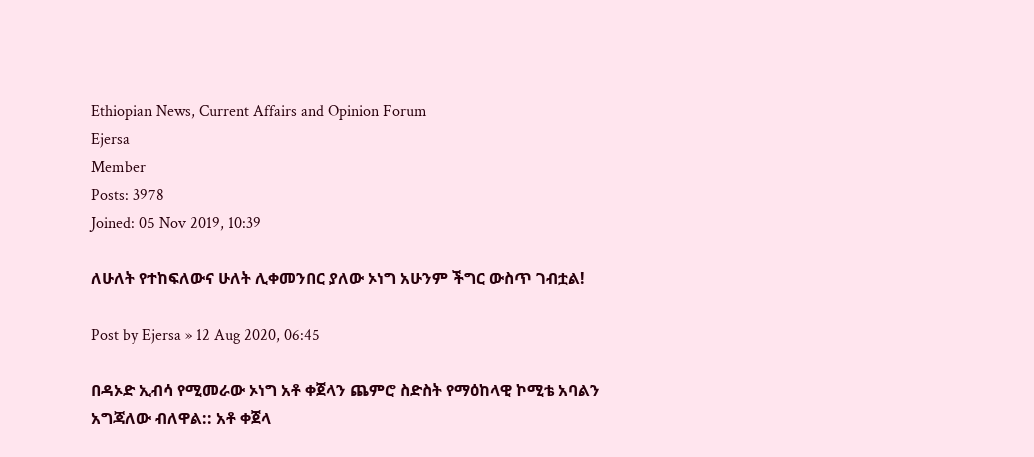Ethiopian News, Current Affairs and Opinion Forum
Ejersa
Member
Posts: 3978
Joined: 05 Nov 2019, 10:39

ለሁለት የተከፍለውና ሁለት ሊቀመንበር ያለው ኦነግ አሁንም ችግር ውስጥ ገብቷል!

Post by Ejersa » 12 Aug 2020, 06:45

በዳኦድ ኢብሳ የሚመራው ኦነግ አቶ ቀጀላን ጨምሮ ስድስት የማዕከላዊ ኮሚቴ አባልን አግጃለው ብለዋል:: አቶ ቀጀላ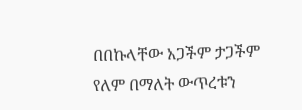በበኩላቸው አጋችም ታጋችም የለም በማለት ውጥረቱን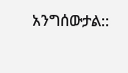አንግሰውታል::